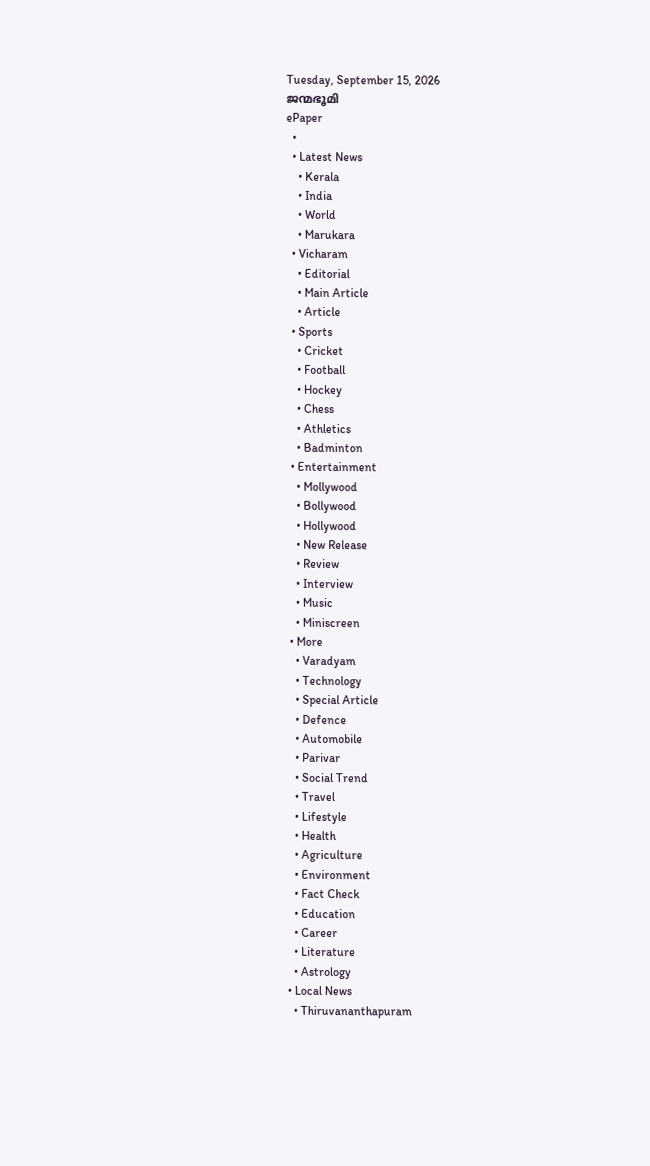Tuesday, September 15, 2026
ജന്മഭൂമി
ePaper
  •
  • Latest News
    • Kerala
    • India
    • World
    • Marukara
  • Vicharam
    • Editorial
    • Main Article
    • Article
  • Sports
    • Cricket
    • Football
    • Hockey
    • Chess
    • Athletics
    • Badminton
  • Entertainment
    • Mollywood
    • Bollywood
    • Hollywood
    • New Release
    • Review
    • Interview
    • Music
    • Miniscreen
  • More
    • Varadyam
    • Technology
    • Special Article
    • Defence
    • Automobile
    • Parivar
    • Social Trend
    • Travel
    • Lifestyle
    • Health
    • Agriculture
    • Environment
    • Fact Check
    • Education
    • Career
    • Literature
    • Astrology
  • Local News
    • Thiruvananthapuram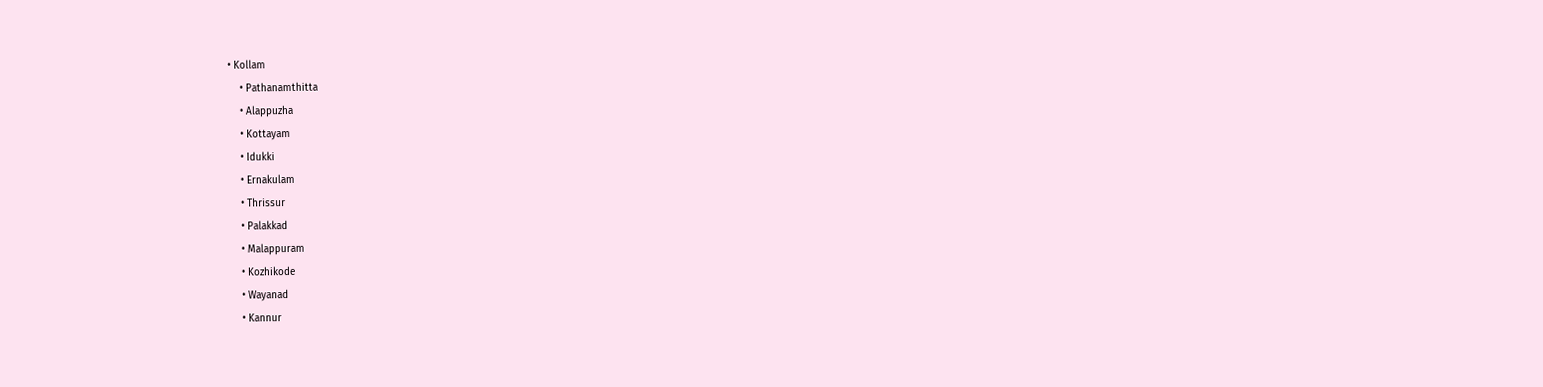• Kollam
    • Pathanamthitta
    • Alappuzha
    • Kottayam
    • Idukki
    • Ernakulam
    • Thrissur
    • Palakkad
    • Malappuram
    • Kozhikode
    • Wayanad
    • Kannur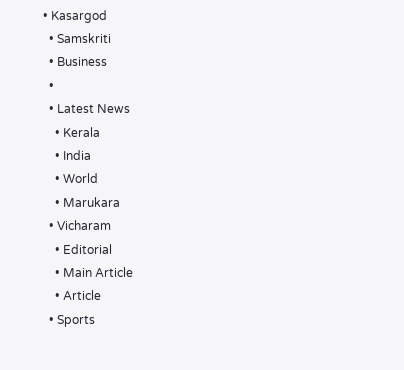• Kasargod
  • Samskriti
  • Business
  •
  • Latest News
    • Kerala
    • India
    • World
    • Marukara
  • Vicharam
    • Editorial
    • Main Article
    • Article
  • Sports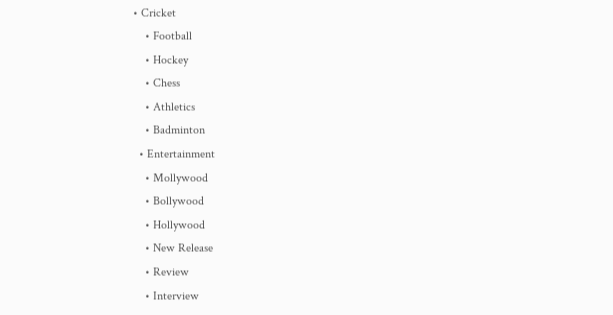• Cricket
    • Football
    • Hockey
    • Chess
    • Athletics
    • Badminton
  • Entertainment
    • Mollywood
    • Bollywood
    • Hollywood
    • New Release
    • Review
    • Interview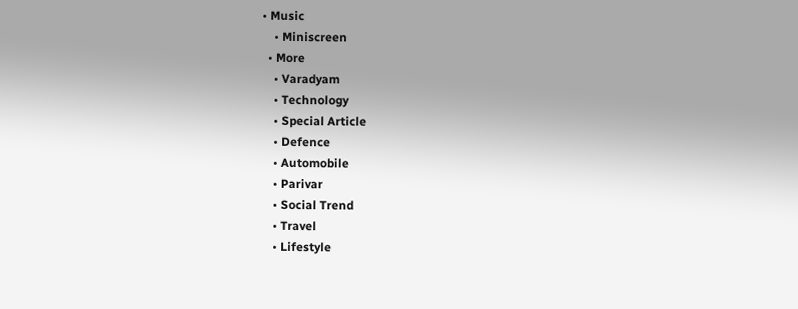• Music
    • Miniscreen
  • More
    • Varadyam
    • Technology
    • Special Article
    • Defence
    • Automobile
    • Parivar
    • Social Trend
    • Travel
    • Lifestyle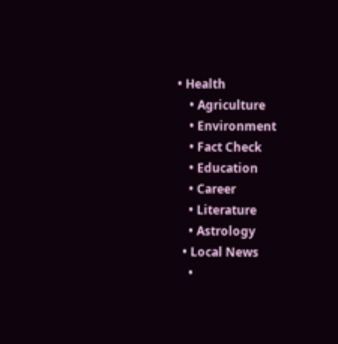• Health
    • Agriculture
    • Environment
    • Fact Check
    • Education
    • Career
    • Literature
    • Astrology
  • Local News
    •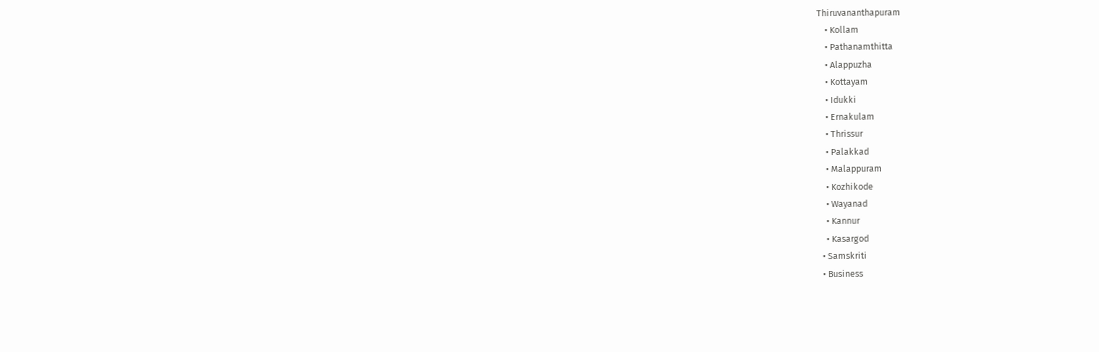Thiruvananthapuram
    • Kollam
    • Pathanamthitta
    • Alappuzha
    • Kottayam
    • Idukki
    • Ernakulam
    • Thrissur
    • Palakkad
    • Malappuram
    • Kozhikode
    • Wayanad
    • Kannur
    • Kasargod
  • Samskriti
  • Business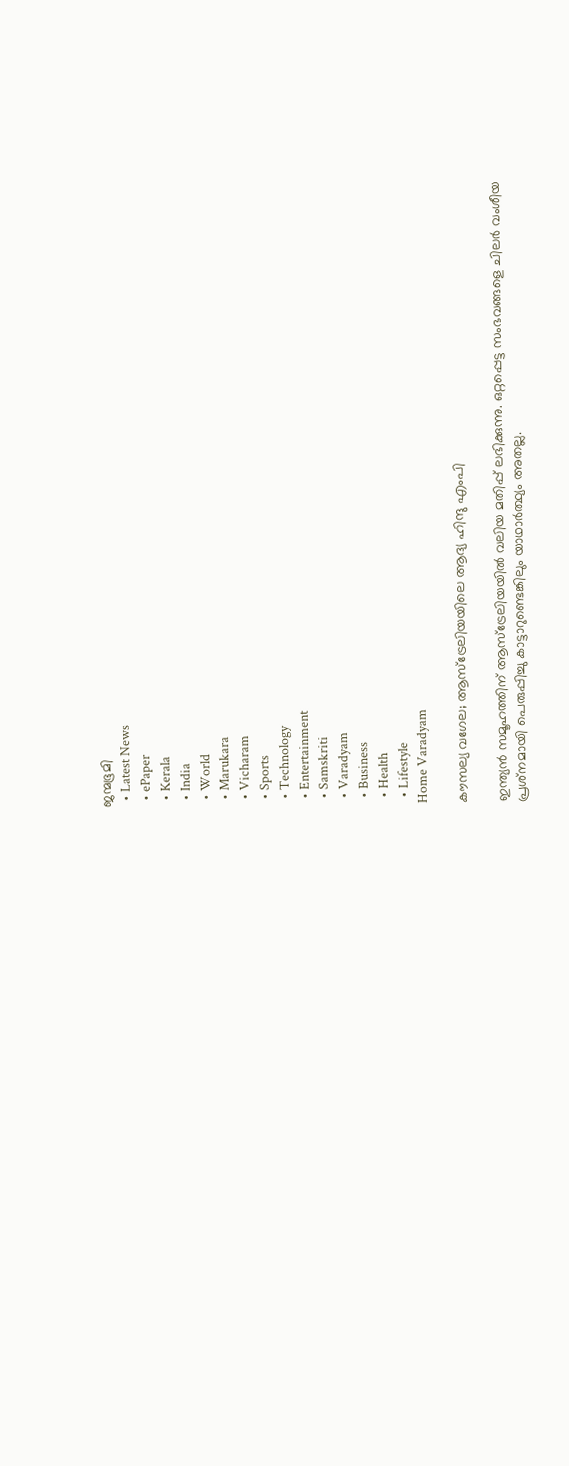ജന്മഭൂമി
  • Latest News
  • ePaper
  • Kerala
  • India
  • World
  • Marukara
  • Vicharam
  • Sports
  • Technology
  • Entertainment
  • Samskriti
  • Varadyam
  • Business
  • Health
  • Lifestyle
Home Varadyam

കൗസല്യ വഗേല; ആസ്‌ട്രേലിയയിലെ ആദ്യ ഹിന്ദു എംപി

ഇന്ത്യന്‍ സമൂഹത്തിന് ആസ്‌ട്രേലിയയില്‍ വലിയ മതിപ്പ് ലഭിക്കുന്നു. ഒറ്റപ്പെട്ട സംഭവങ്ങളെ ചിലര്‍ വംശീയ പ്രശ്‌നമായി പെരുപ്പിച്ചു കാട്ടാറുണ്ടെങ്കിലും യാഥാര്‍ത്ഥ്യം അതല്ല.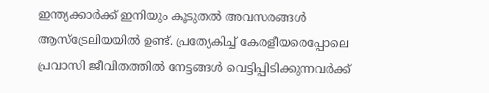ഇന്ത്യക്കാര്‍ക്ക് ഇനിയും കൂടുതല്‍ അവസരങ്ങള്‍ ആസ്‌ട്രേലിയയില്‍ ഉണ്ട്. പ്രത്യേകിച്ച് കേരളീയരെപ്പോലെ പ്രവാസി ജീവിതത്തില്‍ നേട്ടങ്ങള്‍ വെട്ടിപ്പിടിക്കുന്നവര്‍ക്ക്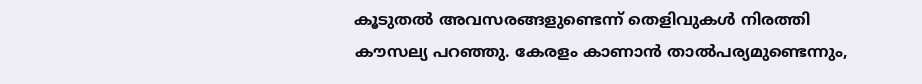കൂടുതല്‍ അവസരങ്ങളുണ്ടെന്ന് തെളിവുകള്‍ നിരത്തി കൗസല്യ പറഞ്ഞു. കേരളം കാണാന്‍ താല്‍പര്യമുണ്ടെന്നും,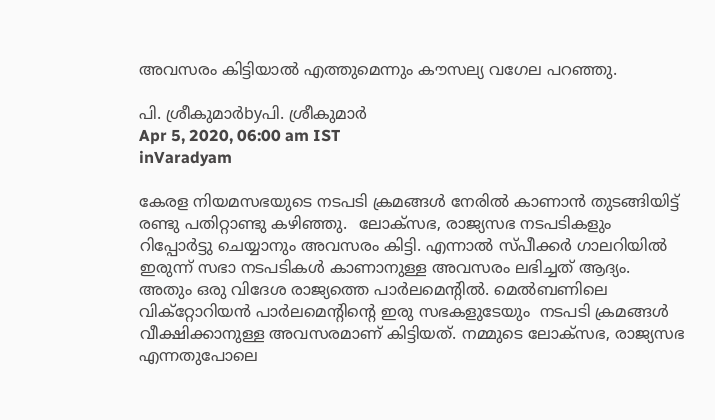അവസരം കിട്ടിയാല്‍ എത്തുമെന്നും കൗസല്യ വഗേല പറഞ്ഞു.

പി. ശ്രീകുമാര്‍byപി. ശ്രീകുമാര്‍
Apr 5, 2020, 06:00 am IST
inVaradyam

കേരള നിയമസഭയുടെ നടപടി ക്രമങ്ങള്‍ നേരില്‍ കാണാന്‍ തുടങ്ങിയിട്ട് രണ്ടു പതിറ്റാണ്ടു കഴിഞ്ഞു.  ലോക്‌സഭ, രാജ്യസഭ നടപടികളും റിപ്പോര്‍ട്ടു ചെയ്യാനും അവസരം കിട്ടി. എന്നാല്‍ സ്പീക്കര്‍ ഗാലറിയില്‍ ഇരുന്ന് സഭാ നടപടികള്‍ കാണാനുള്ള അവസരം ലഭിച്ചത് ആദ്യം. അതും ഒരു വിദേശ രാജ്യത്തെ പാര്‍ലമെന്റില്‍. മെല്‍ബണിലെ വിക്‌റ്റോറിയന്‍ പാര്‍ലമെന്റിന്റെ ഇരു സഭകളുടേയും  നടപടി ക്രമങ്ങള്‍ വീക്ഷിക്കാനുള്ള അവസരമാണ് കിട്ടിയത്. നമ്മുടെ ലോക്‌സഭ, രാജ്യസഭ എന്നതുപോലെ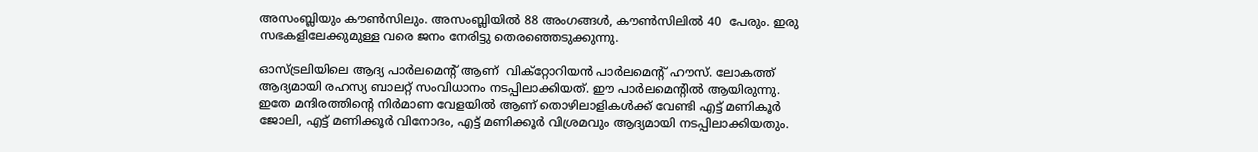അസംബ്ലിയും കൗണ്‍സിലും. അസംബ്ലിയില്‍ 88 അംഗങ്ങള്‍, കൗണ്‍സിലില്‍ 40  പേരും. ഇരു സഭകളിലേക്കുമുള്ള വരെ ജനം നേരിട്ടു തെരഞ്ഞെടുക്കുന്നു.

ഓസ്ട്രലിയിലെ ആദ്യ പാര്‍ലമെന്റ് ആണ്  വിക്‌റ്റോറിയന്‍ പാര്‍ലമെന്റ് ഹൗസ്. ലോകത്ത് ആദ്യമായി രഹസ്യ ബാലറ്റ് സംവിധാനം നടപ്പിലാക്കിയത്. ഈ പാര്‍ലമെന്റില്‍ ആയിരുന്നു. ഇതേ മന്ദിരത്തിന്റെ നിര്‍മാണ വേളയില്‍ ആണ് തൊഴിലാളികള്‍ക്ക് വേണ്ടി എട്ട് മണികൂര്‍ ജോലി, എട്ട് മണിക്കൂര്‍ വിനോദം, എട്ട് മണിക്കൂര്‍ വിശ്രമവും ആദ്യമായി നടപ്പിലാക്കിയതും.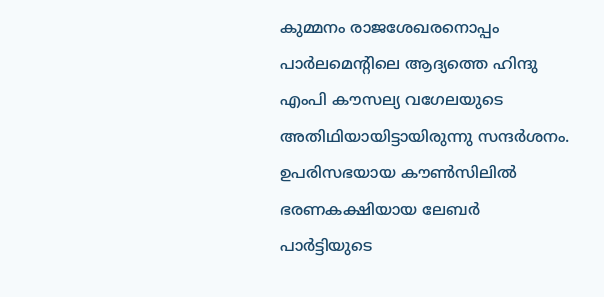കുമ്മനം രാജശേഖരനൊപ്പം പാര്‍ലമെന്റിലെ ആദ്യത്തെ ഹിന്ദു  എംപി കൗസല്യ വഗേലയുടെ അതിഥിയായിട്ടായിരുന്നു സന്ദര്‍ശനം. ഉപരിസഭയായ കൗണ്‍സിലില്‍ ഭരണകക്ഷിയായ ലേബര്‍ പാര്‍ട്ടിയുടെ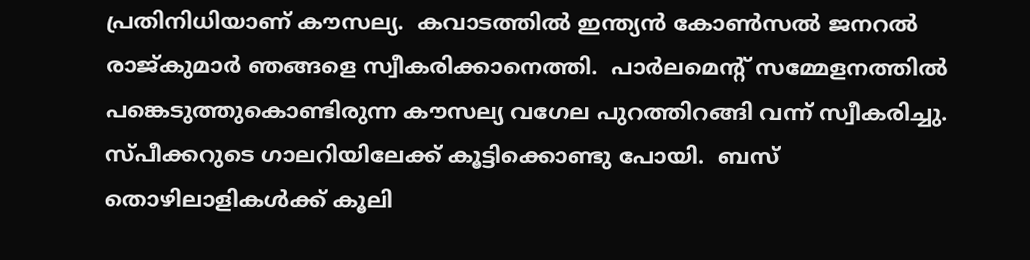പ്രതിനിധിയാണ് കൗസല്യ.  കവാടത്തില്‍ ഇന്ത്യന്‍ കോണ്‍സല്‍ ജനറല്‍ രാജ്കുമാര്‍ ഞങ്ങളെ സ്വീകരിക്കാനെത്തി.  പാര്‍ലമെന്റ് സമ്മേളനത്തില്‍ പങ്കെടുത്തുകൊണ്ടിരുന്ന കൗസല്യ വഗേല പുറത്തിറങ്ങി വന്ന് സ്വീകരിച്ചു. സ്പീക്കറുടെ ഗാലറിയിലേക്ക് കൂട്ടിക്കൊണ്ടു പോയി.  ബസ് തൊഴിലാളികള്‍ക്ക് കൂലി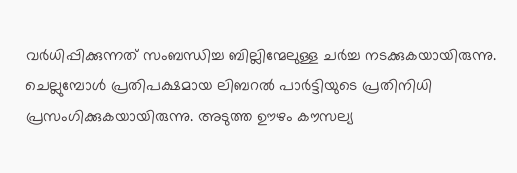വര്‍ധിപ്പിക്കുന്നത് സംബന്ധിച്ച ബില്ലിന്മേലുള്ള ചര്‍ച്ച നടക്കുകയായിരുന്നു. ചെല്ലുമ്പോള്‍ പ്രതിപക്ഷമായ ലിബറല്‍ പാര്‍ട്ടിയുടെ പ്രതിനിധി പ്രസംഗിക്കുകയായിരുന്നു. അടുത്ത ഊഴം കൗസല്യ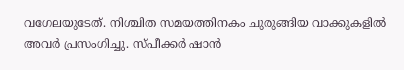വഗേലയുടേത്. നിശ്ചിത സമയത്തിനകം ചുരുങ്ങിയ വാക്കുകളില്‍ അവര്‍ പ്രസംഗിച്ചു. സ്പീക്കര്‍ ഷാന്‍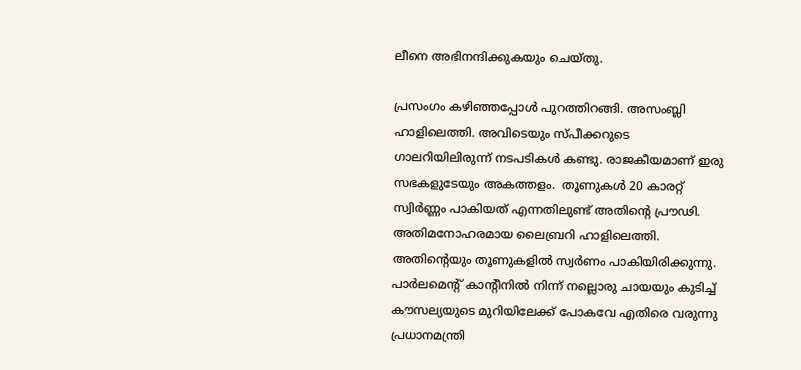ലീനെ അഭിനന്ദിക്കുകയും ചെയ്തു.

പ്രസംഗം കഴിഞ്ഞപ്പോള്‍ പുറത്തിറങ്ങി. അസംബ്ലി ഹാളിലെത്തി. അവിടെയും സ്പീക്കറുടെ ഗാലറിയിലിരുന്ന് നടപടികള്‍ കണ്ടു. രാജകീയമാണ് ഇരു സഭകളുടേയും അകത്തളം.  തൂണുകള്‍ 20 കാരറ്റ് സ്വിര്‍ണ്ണം പാകിയത് എന്നതിലുണ്ട് അതിന്റെ പ്രൗഢി. അതിമനോഹരമായ ലൈബ്രറി ഹാളിലെത്തി. അതിന്റെയും തൂണുകളില്‍ സ്വര്‍ണം പാകിയിരിക്കുന്നു. പാര്‍ലമെന്റ് കാന്റീനില്‍ നിന്ന് നല്ലൊരു ചായയും കുടിച്ച് കൗസല്യയുടെ മുറിയിലേക്ക് പോകവേ എതിരെ വരുന്നു പ്രധാനമന്ത്രി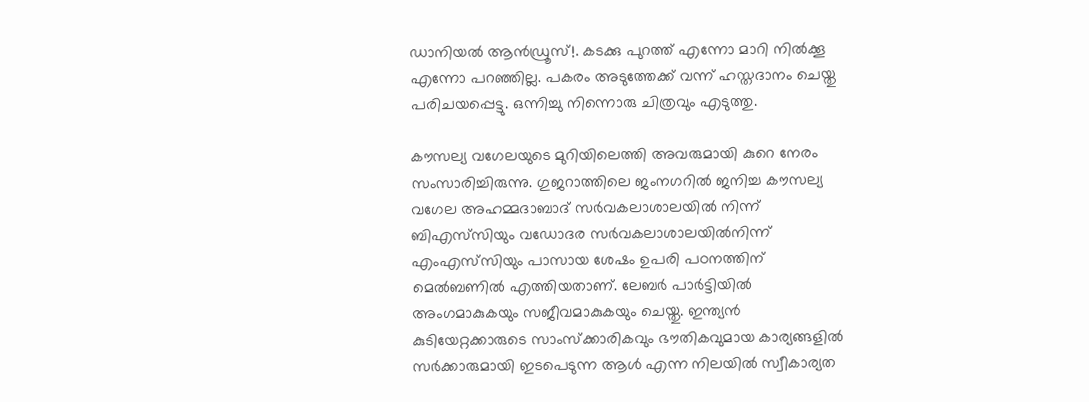ഡാനിയല്‍ ആന്‍ഡ്രൂസ്!. കടക്കു പുറത്ത് എന്നോ മാറി നില്‍ക്കൂ എന്നോ പറഞ്ഞില്ല. പകരം അടുത്തേക്ക് വന്ന് ഹസ്തദാനം ചെയ്തു പരിചയപ്പെട്ടു. ഒന്നിച്ചു നിന്നൊരു ചിത്രവും എടുത്തു.

കൗസല്യ വഗേലയുടെ മുറിയിലെത്തി അവരുമായി കുറെ നേരം സംസാരിച്ചിരുന്നു. ഗുജറാത്തിലെ ജംനഗറില്‍ ജനിച്ച കൗസല്യ വഗേല അഹമ്മദാബാദ് സര്‍വകലാശാലയില്‍ നിന്ന് ബിഎസ്‌സിയും വഡോദര സര്‍വകലാശാലയില്‍നിന്ന് എംഎസ്‌സിയും പാസായ ശേഷം ഉപരി പഠനത്തിന് മെല്‍ബണില്‍ എത്തിയതാണ്. ലേബര്‍ പാര്‍ട്ടിയില്‍ അംഗമാകുകയും സജീവമാകുകയും ചെയ്തു. ഇന്ത്യന്‍ കുടിയേറ്റക്കാരുടെ സാംസ്ക്കാരികവും ഭൗതികവുമായ കാര്യങ്ങളില്‍ സര്‍ക്കാരുമായി ഇടപെടുന്ന ആള്‍ എന്ന നിലയില്‍ സ്വീകാര്യത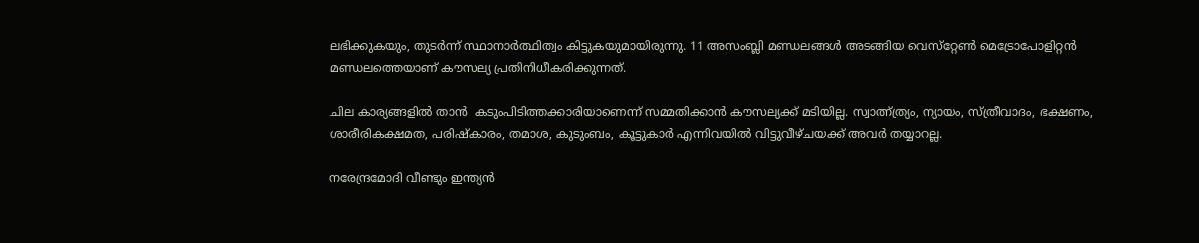ലഭിക്കുകയും, തുടര്‍ന്ന് സ്ഥാനാര്‍ത്ഥിത്വം കിട്ടുകയുമായിരുന്നു. 11 അസംബ്ലി മണ്ഡലങ്ങള്‍ അടങ്ങിയ വെസ്‌റ്റേണ്‍ മെട്രോപോളിറ്റന്‍ മണ്ഡലത്തെയാണ് കൗസല്യ പ്രതിനിധീകരിക്കുന്നത്.

ചില കാര്യങ്ങളില്‍ താന്‍  കടുംപിടിത്തക്കാരിയാണെന്ന് സമ്മതിക്കാന്‍ കൗസല്യക്ക് മടിയില്ല. സ്വാത്ന്ത്ര്യം, ന്യായം, സ്ത്രീവാദം, ഭക്ഷണം, ശാരീരികക്ഷമത, പരിഷ്‌കാരം, തമാശ, കുടുംബം, കൂട്ടുകാര്‍ എന്നിവയില്‍ വിട്ടുവീഴ്ചയക്ക് അവര്‍ തയ്യാറല്ല.

നരേന്ദ്രമോദി വീണ്ടും ഇന്ത്യന്‍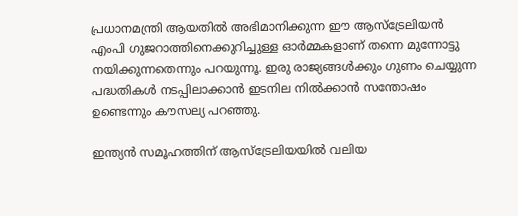പ്രധാനമന്ത്രി ആയതില്‍ അഭിമാനിക്കുന്ന ഈ ആസ്‌ട്രേലിയന്‍ എംപി ഗുജറാത്തിനെക്കുറിച്ചുള്ള ഓര്‍മ്മകളാണ് തന്നെ മുന്നോട്ടു നയിക്കുന്നതെന്നും പറയുന്നൂ. ഇരു രാജ്യങ്ങള്‍ക്കും ഗുണം ചെയ്യുന്ന പദ്ധതികള്‍ നടപ്പിലാക്കാന്‍ ഇടനില നില്‍ക്കാന്‍ സന്തോഷം ഉണ്ടെന്നും കൗസല്യ പറഞ്ഞു.

ഇന്ത്യന്‍ സമൂഹത്തിന് ആസ്‌ട്രേലിയയില്‍ വലിയ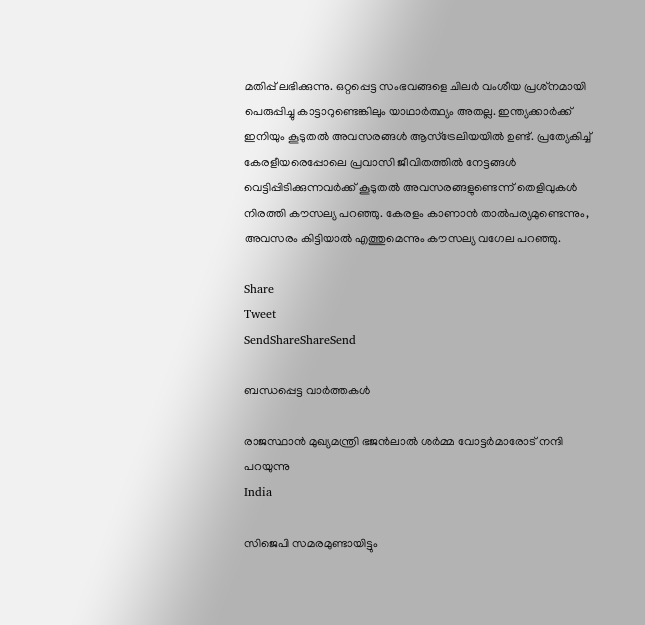മതിപ്പ് ലഭിക്കുന്നു. ഒറ്റപ്പെട്ട സംഭവങ്ങളെ ചിലര്‍ വംശീയ പ്രശ്‌നമായി പെരുപ്പിച്ചു കാട്ടാറുണ്ടെങ്കിലും യാഥാര്‍ത്ഥ്യം അതല്ല. ഇന്ത്യക്കാര്‍ക്ക് ഇനിയും കൂടുതല്‍ അവസരങ്ങള്‍ ആസ്‌ട്രേലിയയില്‍ ഉണ്ട്. പ്രത്യേകിച്ച് കേരളീയരെപ്പോലെ പ്രവാസി ജീവിതത്തില്‍ നേട്ടങ്ങള്‍ വെട്ടിപ്പിടിക്കുന്നവര്‍ക്ക് കൂടുതല്‍ അവസരങ്ങളുണ്ടെന്ന് തെളിവുകള്‍ നിരത്തി കൗസല്യ പറഞ്ഞു. കേരളം കാണാന്‍ താല്‍പര്യമുണ്ടെന്നും, അവസരം കിട്ടിയാല്‍ എത്തുമെന്നും കൗസല്യ വഗേല പറഞ്ഞു.

Share
Tweet
SendShareShareSend

ബന്ധപ്പെട്ട വാര്‍ത്തകള്‍

രാജസ്ഥാന്‍ മുഖ്യമന്ത്രി ഭജന്‍ലാല്‍ ശര്‍മ്മ വോട്ടര്‍മാരോട് നന്ദി പറയുന്നു
India

സിജെപി സമരമുണ്ടായിട്ടും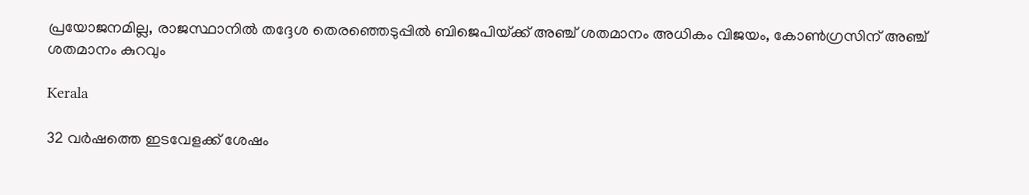പ്രയോജനമില്ല, രാജസ്ഥാനില്‍ തദ്ദേശ തെരഞ്ഞെടുപ്പില്‍ ബിജെപിയ്‌ക്ക് അഞ്ച് ശതമാനം അധികം വിജയം, കോണ്‍ഗ്രസിന് അഞ്ച് ശതമാനം കുറവും

Kerala

32 വര്‍ഷത്തെ ഇടവേളക്ക് ശേഷം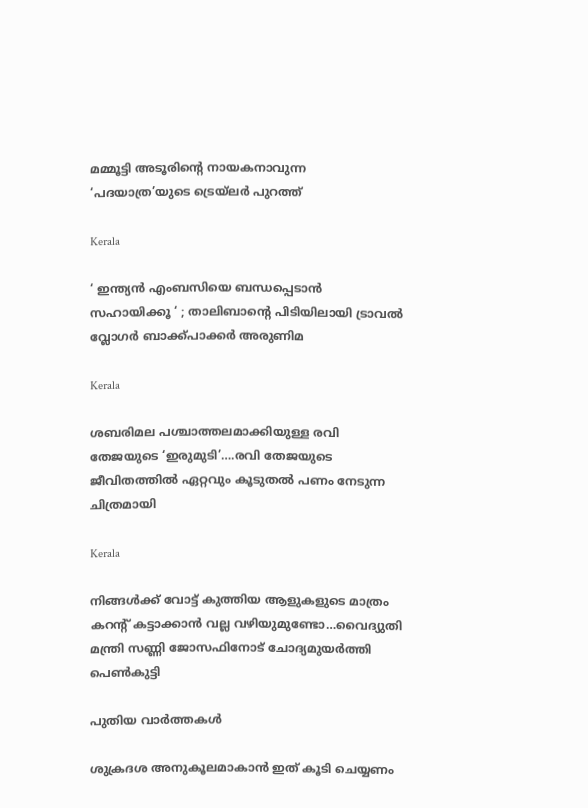മമ്മൂട്ടി അടൂരിന്റെ നായകനാവുന്ന ‘പദയാത്ര’യുടെ ട്രെയ്ലര്‍ പുറത്ത്

Kerala

‘ ഇന്ത്യന്‍ എംബസിയെ ബന്ധപ്പെടാന്‍ സഹായിക്കൂ ‘ ; താലിബാന്റെ പിടിയിലായി ട്രാവല്‍ വ്ലോഗര്‍ ബാക്ക്പാക്കര്‍ അരുണിമ

Kerala

ശബരിമല പശ്ചാത്തലമാക്കിയുള്ള രവി തേജയുടെ ‘ഇരുമുടി’….രവി തേജയുടെ ജീവിതത്തില്‍ ഏറ്റവും കൂടുതല്‍ പണം നേടുന്ന ചിത്രമായി

Kerala

നിങ്ങള്‍ക്ക് വോട്ട് കുത്തിയ ആളുകളുടെ മാത്രം കറന്‍റ് കട്ടാക്കാന്‍ വല്ല വഴിയുമുണ്ടോ…വൈദ്യുതി മന്ത്രി സണ്ണി ജോസഫിനോട് ചോദ്യമുയര്‍ത്തി പെണ്‍കുട്ടി

പുതിയ വാര്‍ത്തകള്‍

ശുക്രദശ അനുകൂലമാകാൻ ഇത് കൂടി ചെയ്യണം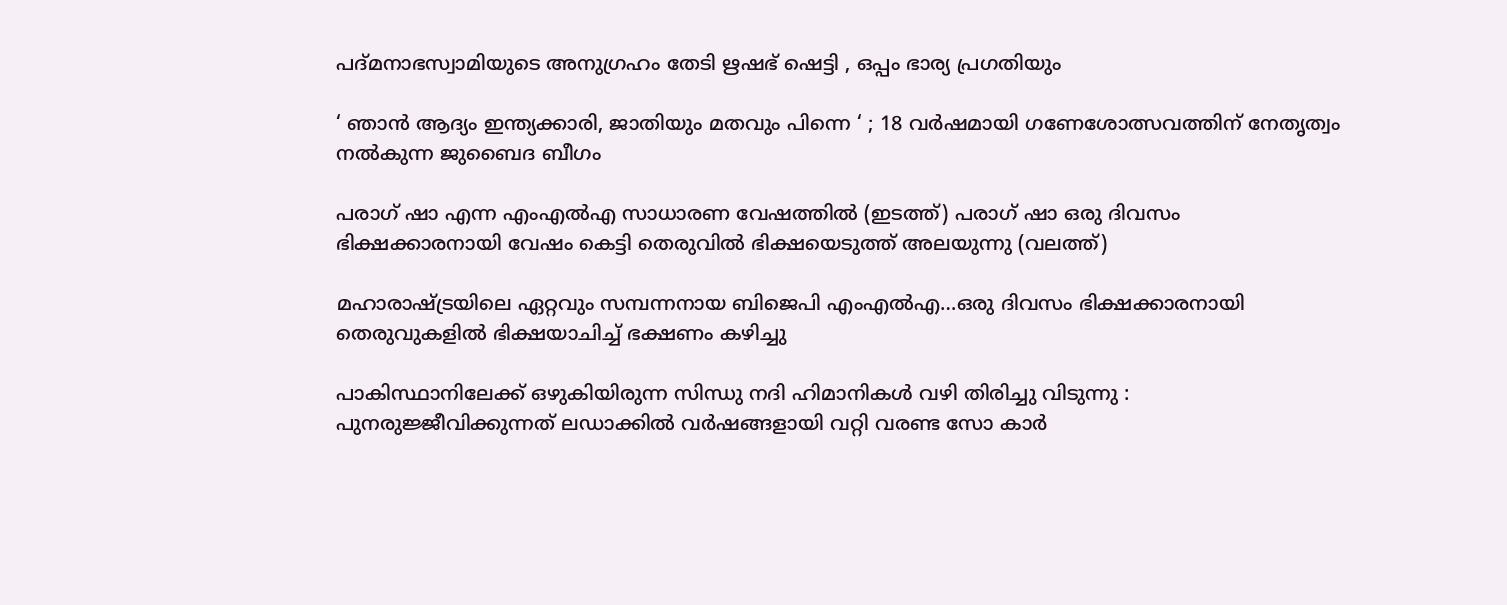പദ്മനാഭസ്വാമിയുടെ അനുഗ്രഹം തേടി ഋഷഭ് ഷെട്ടി , ഒപ്പം ഭാര്യ പ്രഗതിയും

‘ ഞാൻ ആദ്യം ഇന്ത്യക്കാരി, ജാതിയും മതവും പിന്നെ ‘ ; 18 വർഷമായി ഗണേശോത്സവത്തിന് നേതൃത്വം നൽകുന്ന ജുബൈദ ബീഗം

പരാഗ് ഷാ എന്ന എംഎല്‍എ സാധാരണ വേഷത്തില്‍ (ഇടത്ത്) പരാഗ് ഷാ ഒരു ദിവസം ഭിക്ഷക്കാരനായി വേഷം കെട്ടി തെരുവില്‍ ഭിക്ഷയെടുത്ത് അലയുന്നു (വലത്ത്)

മഹാരാഷ്‌ട്രയിലെ ഏറ്റവും സമ്പന്നനായ ബിജെപി എംഎൽഎ…ഒരു ദിവസം ഭിക്ഷക്കാരനായി തെരുവുകളില്‍ ഭിക്ഷയാചിച്ച് ഭക്ഷണം കഴിച്ചു

പാകിസ്ഥാനിലേക്ക് ഒഴുകിയിരുന്ന സിന്ധു നദി ഹിമാനികൾ വഴി തിരിച്ചു വിടുന്നു : പുനരുജ്ജീവിക്കുന്നത് ലഡാക്കിൽ വർഷങ്ങളായി വറ്റി വരണ്ട സോ കാർ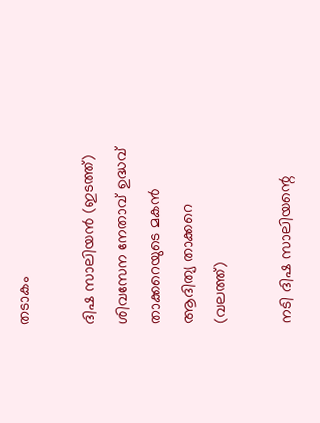തടാകം

ദിഷ സാലിയന്‍ (ഇടത്ത്) ശിവസേന നേതാവ് ഉദ്ധവ് താക്കറെയുടെ മകന്‍ ആദിത്യ താക്കറെ (വലത്ത്)

നടി ദിഷ സാലിയന്റെ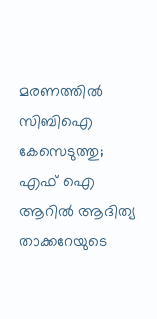മരണത്തില്‍ സിബിഐ കേസെടുത്തു; എഫ് ഐ ആറില്‍ ആദിത്യ താക്കറേയുടെ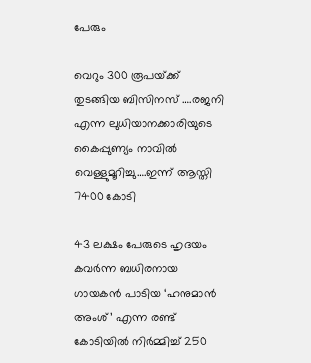പേരും

വെറും 300 രൂപയ്‌ക്ക് തുടങ്ങിയ ബിസിനസ് ….രജനി എന്ന ലുധിയാനക്കാരിയുടെ കൈപ്പുണ്യം നാവില്‍ വെള്ളുമൂറിച്ചു….ഇന്ന് ആസ്തി 7400 കോടി

43 ലക്ഷം പേരുടെ ഹൃദയം കവര്‍ന്ന ബധിരനായ ഗായകന്‍ പാടിയ ‘ഹനുമാന്‍ അംശ്’ എന്ന രണ്ട് കോടിയില്‍ നിര്‍മ്മിച്ച് 250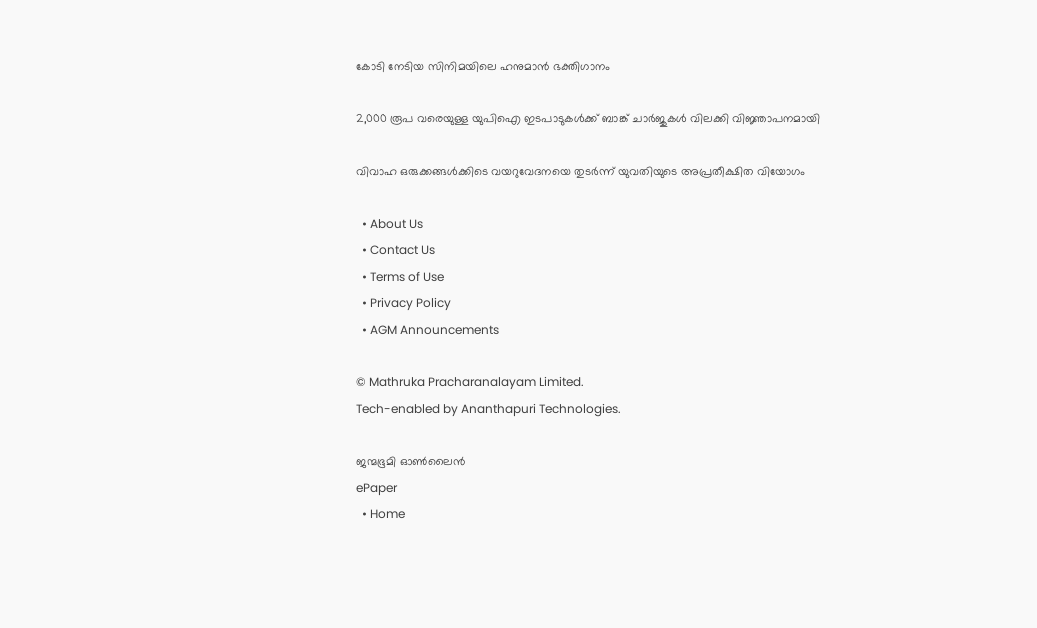കോടി നേടിയ സിനിമയിലെ ഹനുമാന്‍ ഭക്തിഗാനം

2,000 രൂപ വരെയുള്ള യുപിഐ ഇടപാടുകള്‍ക്ക് ബാങ്ക് ചാര്‍ജുകള്‍ വിലക്കി വിജ്ഞാപനമായി

വിവാഹ ഒരുക്കങ്ങള്‍ക്കിടെ വയറുവേദനയെ തുടര്‍ന്ന് യുവതിയുടെ അപ്രതീക്ഷിത വിയോഗം

  • About Us
  • Contact Us
  • Terms of Use
  • Privacy Policy
  • AGM Announcements

© Mathruka Pracharanalayam Limited.
Tech-enabled by Ananthapuri Technologies.

ജന്മഭൂമി ഓണ്‍ലൈന്‍
ePaper
  • Home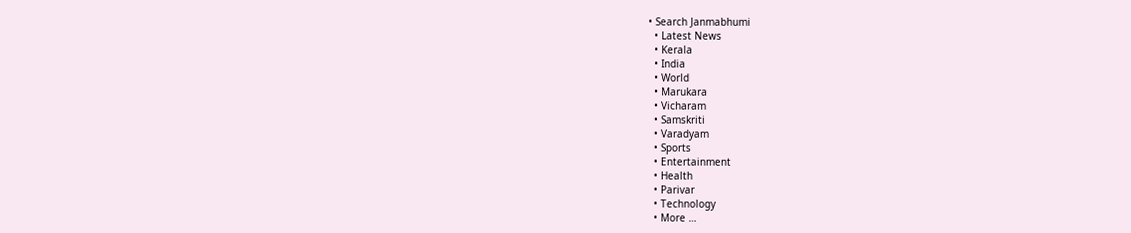• Search Janmabhumi
  • Latest News
  • Kerala
  • India
  • World
  • Marukara
  • Vicharam
  • Samskriti
  • Varadyam
  • Sports
  • Entertainment
  • Health
  • Parivar
  • Technology
  • More …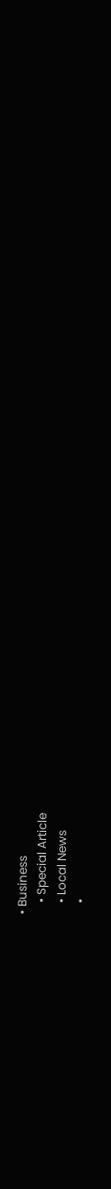• Business
    • Special Article
    • Local News
    •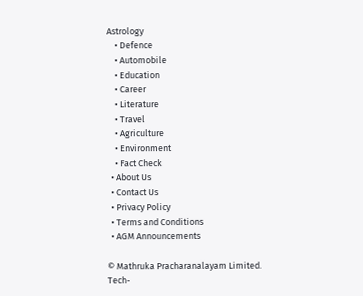Astrology
    • Defence
    • Automobile
    • Education
    • Career
    • Literature
    • Travel
    • Agriculture
    • Environment
    • Fact Check
  • About Us
  • Contact Us
  • Privacy Policy
  • Terms and Conditions
  • AGM Announcements

© Mathruka Pracharanalayam Limited.
Tech-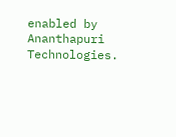enabled by Ananthapuri Technologies.